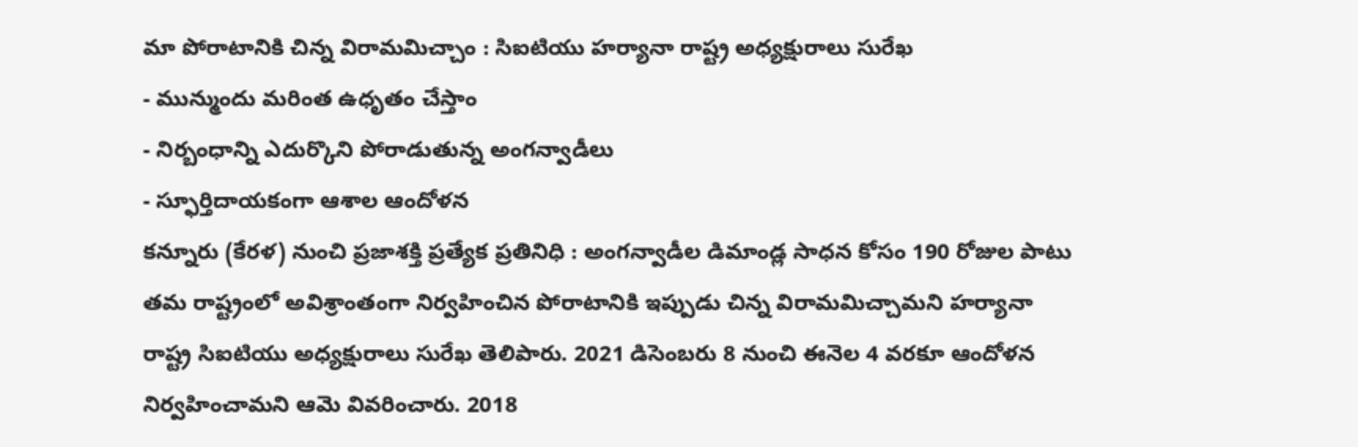మా పోరాటానికి చిన్న విరామమిచ్చాం : సిఐటియు హర్యానా రాష్ట్ర అధ్యక్షురాలు సురేఖ
- మున్ముందు మరింత ఉధృతం చేస్తాం
- నిర్బంధాన్ని ఎదుర్కొని పోరాడుతున్న అంగన్వాడీలు
- స్ఫూర్తిదాయకంగా ఆశాల ఆందోళన
కన్నూరు (కేరళ) నుంచి ప్రజాశక్తి ప్రత్యేక ప్రతినిధి : అంగన్వాడీల డిమాండ్ల సాధన కోసం 190 రోజుల పాటు తమ రాష్ట్రంలో అవిశ్రాంతంగా నిర్వహించిన పోరాటానికి ఇప్పుడు చిన్న విరామమిచ్చామని హర్యానా రాష్ట్ర సిఐటియు అధ్యక్షురాలు సురేఖ తెలిపారు. 2021 డిసెంబరు 8 నుంచి ఈనెల 4 వరకూ ఆందోళన నిర్వహించామని ఆమె వివరించారు. 2018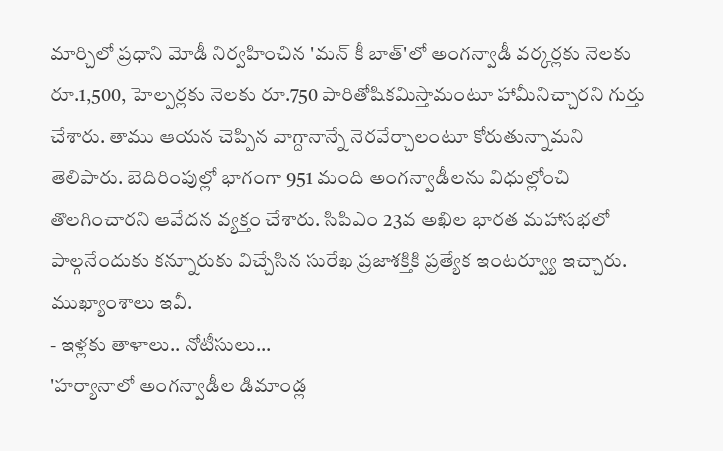మార్చిలో ప్రధాని మోడీ నిర్వహించిన 'మన్ కీ బాత్'లో అంగన్వాడీ వర్కర్లకు నెలకు రూ.1,500, హెల్పర్లకు నెలకు రూ.750 పారితోషికమిస్తామంటూ హామీనిచ్చారని గుర్తు చేశారు. తాము ఆయన చెప్పిన వాగ్దానాన్నే నెరవేర్చాలంటూ కోరుతున్నామని తెలిపారు. బెదిరింపుల్లో భాగంగా 951 మంది అంగన్వాడీలను విధుల్లోంచి తొలగించారని ఆవేదన వ్యక్తం చేశారు. సిపిఎం 23వ అఖిల భారత మహాసభలో పాల్గనేందుకు కన్నూరుకు విచ్చేసిన సురేఖ ప్రజాశక్తికి ప్రత్యేక ఇంటర్వ్యూ ఇచ్చారు. ముఖ్యాంశాలు ఇవీ.
- ఇళ్లకు తాళాలు.. నోటీసులు...
'హర్యానాలో అంగన్వాడీల డిమాండ్ల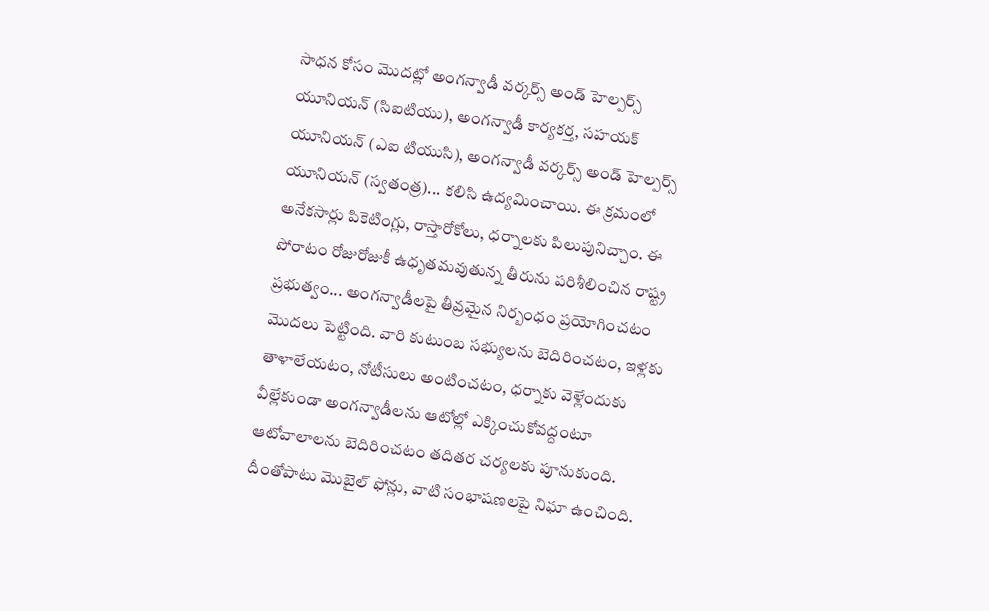సాధన కోసం మొదట్లో అంగన్వాడీ వర్కర్స్ అండ్ హెల్పర్స్ యూనియన్ (సిఐటియు), అంగన్వాడీ కార్యకర్త, సహయక్ యూనియన్ (ఎఐ టియుసి), అంగన్వాడీ వర్కర్స్ అండ్ హెల్పర్స్ యూనియన్ (స్వతంత్ర)... కలిసి ఉద్యమించాయి. ఈ క్రమంలో అనేకసార్లు పికెటింగ్లు, రాస్తారోకోలు, ధర్నాలకు పిలుపునిచ్చాం. ఈ పోరాటం రోజురోజుకీ ఉధృతమవుతున్న తీరును పరిశీలించిన రాష్ట్ర ప్రభుత్వం... అంగన్వాడీలపై తీవ్రమైన నిర్బంధం ప్రయోగించటం మొదలు పెట్టింది. వారి కుటుంబ సభ్యులను బెదిరించటం, ఇళ్లకు తాళాలేయటం, నోటీసులు అంటించటం, ధర్నాకు వెళ్లేందుకు వీల్లేకుండా అంగన్వాడీలను ఆటోల్లో ఎక్కించుకోవద్దంటూ ఆటోవాలాలను బెదిరించటం తదితర చర్యలకు పూనుకుంది. దీంతోపాటు మొబైల్ ఫోన్లు, వాటి సంభాషణలపై నిఘా ఉంచింది.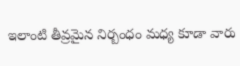ఇలాంటి తీవ్రమైన నిర్బంధం మధ్య కూడా వారు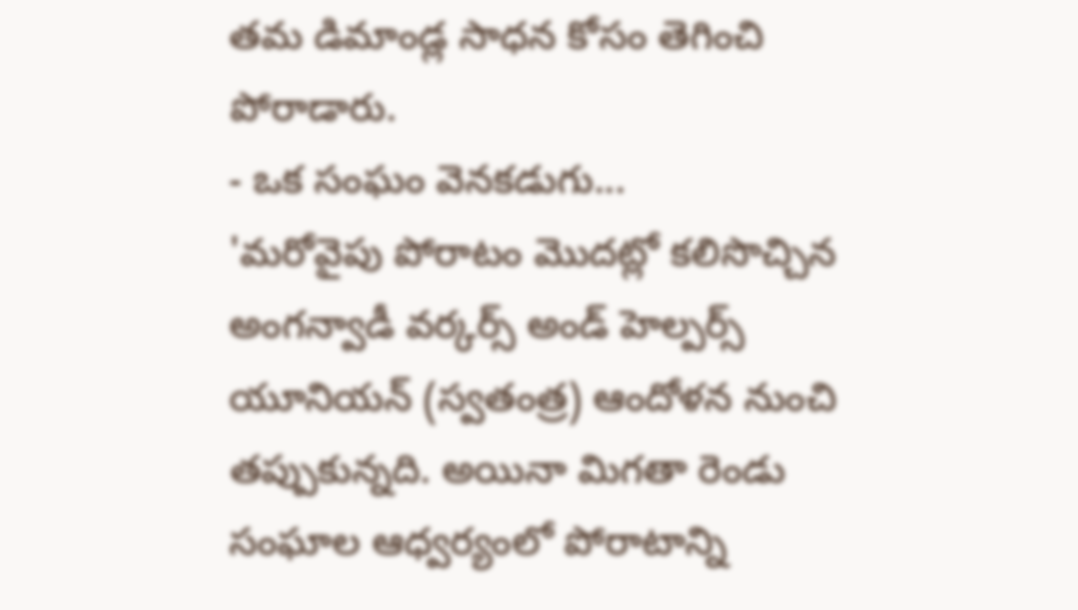తమ డిమాండ్ల సాధన కోసం తెగించి పోరాడారు.
- ఒక సంఘం వెనకడుగు...
'మరోవైపు పోరాటం మొదట్లో కలిసొచ్చిన అంగన్వాడీ వర్కర్స్ అండ్ హెల్పర్స్ యూనియన్ (స్వతంత్ర) ఆందోళన నుంచి తప్పుకున్నది. అయినా మిగతా రెండు సంఘాల ఆధ్వర్యంలో పోరాటాన్ని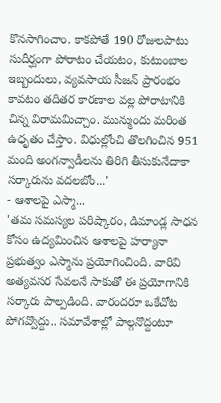కొనసాగించాం. కాకపోతే 190 రోజులపాటు సుదీర్ఘంగా పోరాటం చేయటం, కుటుంబాల ఇబ్బందులు, వ్యవసాయ సీజన్ ప్రారంభం కావటం తదితర కారణాల వల్ల పోరాటానికి చిన్న విరామమిచ్చాం. మున్ముందు మరింత ఉధృతం చేస్తాం. విధుల్లోంచి తొలగించిన 951 మంది అంగన్వాడీలను తిరిగి తీసుకునేదాకా సర్కారును వదలబోం...'
- ఆశాలపై ఎస్మా...
'తమ సమస్యల పరిష్కారం, డిమాండ్ల సాధన కోసం ఉద్యమించిన ఆశాలపై హర్యానా ప్రభుత్వం ఎస్మాను ప్రయోగించింది. వారివి అత్యవసర సేవలనే సాకుతో ఈ ప్రయోగానికి సర్కారు పాల్పడింది. వారందరూ ఒకేచోట పోగవ్వొద్దు.. సమావేశాల్లో పాల్గనొద్దంటూ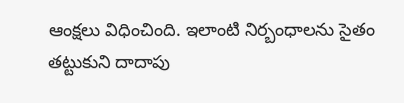ఆంక్షలు విధించింది. ఇలాంటి నిర్బంధాలను సైతం తట్టుకుని దాదాపు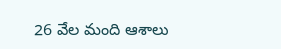26 వేల మంది ఆశాలు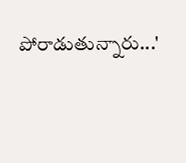పోరాడుతున్నారు...'